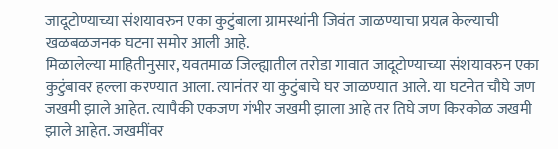जादूटोण्याच्या संशयावरुन एका कुटुंबाला ग्रामस्थांनी जिवंत जाळण्याचा प्रयत्न केल्याची खळबळजनक घटना समोर आली आहे.
मिळालेल्या माहितीनुसार, यवतमाळ जिल्ह्यातील तरोडा गावात जादूटोण्याच्या संशयावरुन एका कुटुंबावर हल्ला करण्यात आला. त्यानंतर या कुटुंबाचे घर जाळण्यात आले. या घटनेत चौघे जण जखमी झाले आहेत. त्यापैकी एकजण गंभीर जखमी झाला आहे तर तिघे जण किरकोळ जखमी झाले आहेत. जखमींवर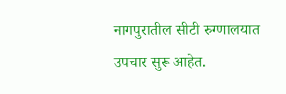नागपुरातील सीटी रुग्णालयात उपचार सुरू आहेत.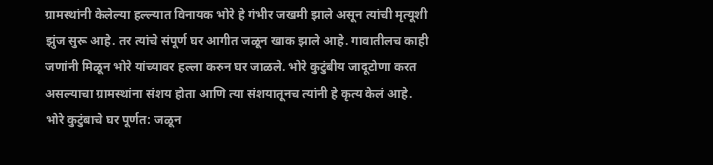ग्रामस्थांनी केलेल्या हल्ल्यात विनायक भोरे हे गंभीर जखमी झाले असून त्यांची मृत्यूशी झुंज सुरू आहे. तर त्यांचे संपूर्ण घर आगीत जळून खाक झाले आहे. गावातीलच काही जणांनी मिळून भोरे यांच्यावर हल्ला करुन घर जाळले. भोरे कुटुंबीय जादूटोणा करत असल्याचा ग्रामस्थांना संशय होता आणि त्या संशयातूनच त्यांनी हे कृत्य केलं आहे.
भोरे कुटुंबाचे घर पूर्णत: जळून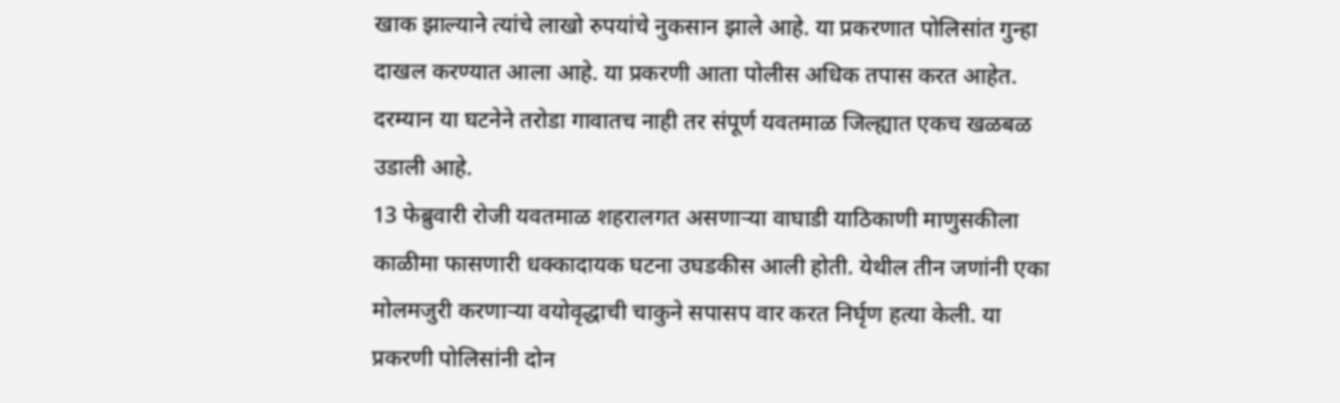खाक झाल्याने त्यांचे लाखो रुपयांचे नुकसान झाले आहे. या प्रकरणात पोलिसांत गुन्हा दाखल करण्यात आला आहे. या प्रकरणी आता पोलीस अधिक तपास करत आहेत. दरम्यान या घटनेने तरोडा गावातच नाही तर संपूर्ण यवतमाळ जिल्ह्यात एकच खळबळ उडाली आहे.
13 फेब्रुवारी रोजी यवतमाळ शहरालगत असणाऱ्या वाघाडी याठिकाणी माणुसकीला काळीमा फासणारी धक्कादायक घटना उघडकीस आली होती. येथील तीन जणांनी एका मोलमजुरी करणाऱ्या वयोवृद्धाची चाकुने सपासप वार करत निर्घृण हत्या केली. या प्रकरणी पोलिसांनी दोन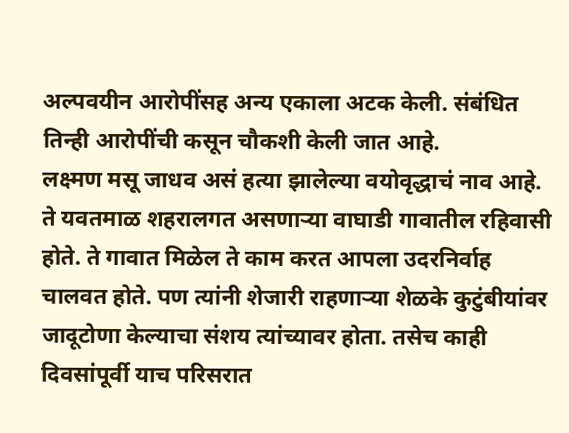अल्पवयीन आरोपींसह अन्य एकाला अटक केली. संबंधित तिन्ही आरोपींची कसून चौकशी केली जात आहे.
लक्ष्मण मसू जाधव असं हत्या झालेल्या वयोवृद्धाचं नाव आहे. ते यवतमाळ शहरालगत असणाऱ्या वाघाडी गावातील रहिवासी होते. ते गावात मिळेल ते काम करत आपला उदरनिर्वाह चालवत होते. पण त्यांनी शेजारी राहणाऱ्या शेळके कुटुंबीयांवर जादूटोणा केल्याचा संशय त्यांच्यावर होता. तसेच काही दिवसांपूर्वी याच परिसरात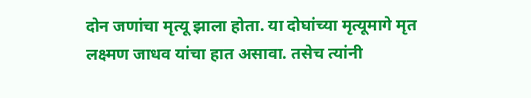दोन जणांचा मृत्यू झाला होता. या दोघांच्या मृत्यूमागे मृत लक्ष्मण जाधव यांचा हात असावा. तसेच त्यांनी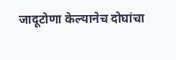जादूटोणा केल्यानेच दोघांचा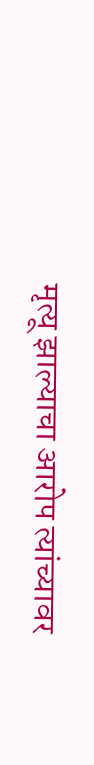मृत्यू झाल्याचा आरोप त्यांच्यावर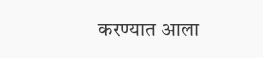करण्यात आला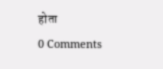होता
0 Comments